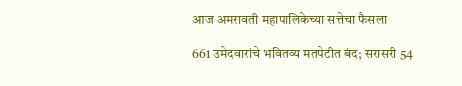आज अमरावती महापालिकेच्या सत्तेचा फैसला

661 उमेदवारांचे भवितव्य मतपेटीत बंद; सरासरी 54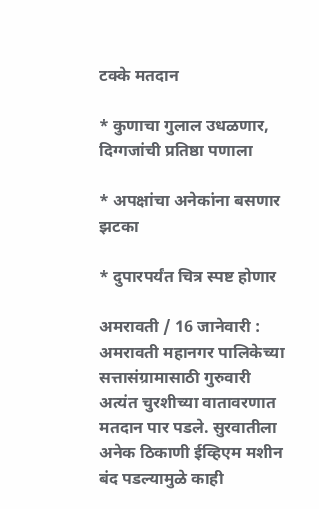टक्के मतदान

* कुणाचा गुलाल उधळणार, दिग्गजांची प्रतिष्ठा पणाला

* अपक्षांचा अनेकांना बसणार झटका

* दुपारपर्यंत चित्र स्पष्ट होणार

अमरावती / 16 जानेवारी : अमरावती महानगर पालिकेच्या सत्तासंग्रामासाठी गुरुवारी अत्यंत चुरशीच्या वातावरणात मतदान पार पडले. सुरवातीला अनेक ठिकाणी ईव्हिएम मशीन बंद पडल्यामुळे काही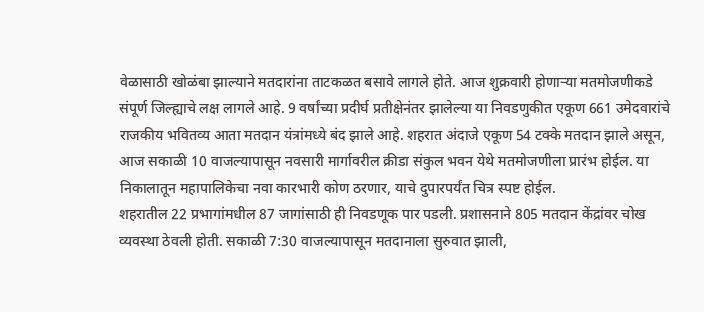वेळासाठी खोळंबा झाल्याने मतदारांना ताटकळत बसावे लागले होते. आज शुक्रवारी होणार्‍या मतमोजणीकडे संपूर्ण जिल्ह्याचे लक्ष लागले आहे. 9 वर्षांच्या प्रदीर्घ प्रतीक्षेनंतर झालेल्या या निवडणुकीत एकूण 661 उमेदवारांचे राजकीय भवितव्य आता मतदान यंत्रांमध्ये बंद झाले आहे. शहरात अंदाजे एकूण 54 टक्के मतदान झाले असून, आज सकाळी 10 वाजल्यापासून नवसारी मार्गावरील क्रीडा संकुल भवन येथे मतमोजणीला प्रारंभ होईल. या निकालातून महापालिकेचा नवा कारभारी कोण ठरणार, याचे दुपारपर्यंत चित्र स्पष्ट होईल.
शहरातील 22 प्रभागांमधील 87 जागांसाठी ही निवडणूक पार पडली. प्रशासनाने 805 मतदान केंद्रांवर चोख व्यवस्था ठेवली होती. सकाळी 7:30 वाजल्यापासून मतदानाला सुरुवात झाली,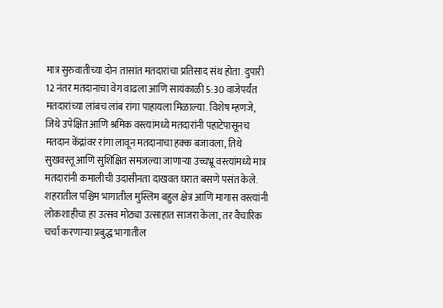मात्र सुरुवातीच्या दोन तासांत मतदारांचा प्रतिसाद संथ होता. दुपारी 12 नंतर मतदानाचा वेग वाढला आणि सायंकाळी 5:30 वाजेपर्यंत मतदारांच्या लांबच लांब रांगा पाहायला मिळाल्या. विशेष म्हणजे, जिथे उपेक्षित आणि श्रमिक वस्त्यांमध्ये मतदारांनी पहाटेपासूनच मतदान केंद्रांवर रांगा लावून मतदानाचा हक्क बजावला, तिथे सुखवस्तू आणि सुशिक्षित समजल्या जाणार्‍या उच्चभ्रू वस्त्यांमध्ये मात्र मतदारांनी कमालीची उदासीनता दाखवत घरात बसणे पसंत केले. शहरातील पश्चिम भागातील मुस्लिम बहुल क्षेत्र आणि मागास वस्त्यांनी लोकशाहीचा हा उत्सव मोठ्या उत्साहात साजरा केला, तर वैचारिक चर्चा करणार्‍या प्रबुद्ध भागातील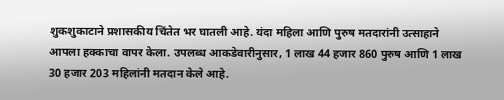शुकशुकाटाने प्रशासकीय चिंतेत भर घातली आहे. यंदा महिला आणि पुरुष मतदारांनी उत्साहाने आपला हक्काचा वापर केला. उपलब्ध आकडेवारीनुसार, 1 लाख 44 हजार 860 पुरुष आणि 1 लाख 30 हजार 203 महिलांनी मतदान केले आहे.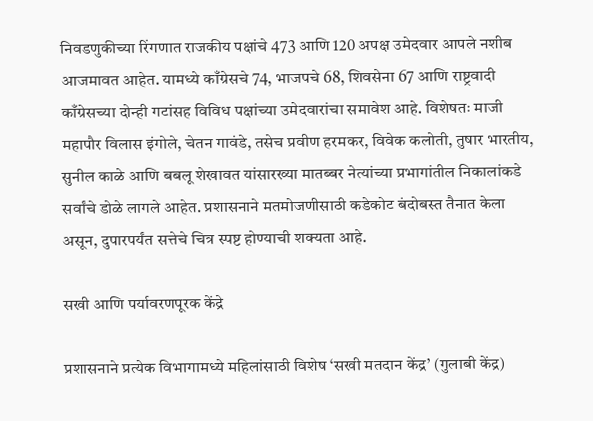निवडणुकीच्या रिंगणात राजकीय पक्षांचे 473 आणि 120 अपक्ष उमेदवार आपले नशीब आजमावत आहेत. यामध्ये काँग्रेसचे 74, भाजपचे 68, शिवसेना 67 आणि राष्ट्रवादी काँग्रेसच्या दोन्ही गटांसह विविध पक्षांच्या उमेदवारांचा समावेश आहे. विशेषतः माजी महापौर विलास इंगोले, चेतन गावंडे, तसेच प्रवीण हरमकर, विवेक कलोती, तुषार भारतीय, सुनील काळे आणि बबलू शेखावत यांसारख्या मातब्बर नेत्यांच्या प्रभागांतील निकालांकडे सर्वांचे डोळे लागले आहेत. प्रशासनाने मतमोजणीसाठी कडेकोट बंदोबस्त तैनात केला असून, दुपारपर्यंत सत्तेचे चित्र स्पष्ट होण्याची शक्यता आहे.

सखी आणि पर्यावरणपूरक केंद्रे

प्रशासनाने प्रत्येक विभागामध्ये महिलांसाठी विशेष ‘सखी मतदान केंद्र’ (गुलाबी केंद्र)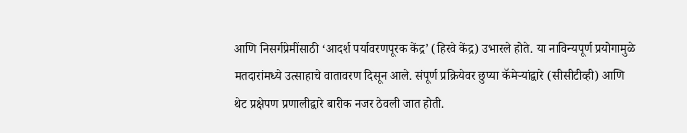आणि निसर्गप्रेमींसाठी ‘आदर्श पर्यावरणपूरक केंद्र’ (हिरवे केंद्र) उभारले होते. या नाविन्यपूर्ण प्रयोगामुळे मतदारांमध्ये उत्साहाचे वातावरण दिसून आले. संपूर्ण प्रक्रियेवर छुप्या कॅमेर्‍यांद्वारे (सीसीटीव्ही) आणि थेट प्रक्षेपण प्रणालीद्वारे बारीक नजर ठेवली जात होती.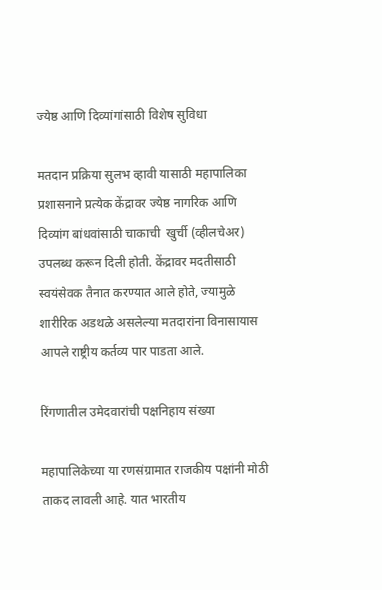ज्येष्ठ आणि दिव्यांगांसाठी विशेष सुविधा

मतदान प्रक्रिया सुलभ व्हावी यासाठी महापालिका प्रशासनाने प्रत्येक केंद्रावर ज्येष्ठ नागरिक आणि दिव्यांग बांधवांसाठी चाकाची  खुर्ची (व्हीलचेअर) उपलब्ध करून दिली होती. केंद्रावर मदतीसाठी स्वयंसेवक तैनात करण्यात आले होते, ज्यामुळे शारीरिक अडथळे असलेल्या मतदारांना विनासायास आपले राष्ट्रीय कर्तव्य पार पाडता आले.

रिंगणातील उमेदवारांची पक्षनिहाय संख्या

महापालिकेच्या या रणसंग्रामात राजकीय पक्षांनी मोठी ताकद लावली आहे. यात भारतीय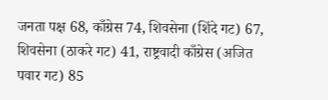जनता पक्ष 68, काँग्रेस 74, शिवसेना (शिंदे गट) 67, शिवसेना (ठाकरे गट) 41, राष्ट्रवादी काँग्रेस (अजित पवार गट) 85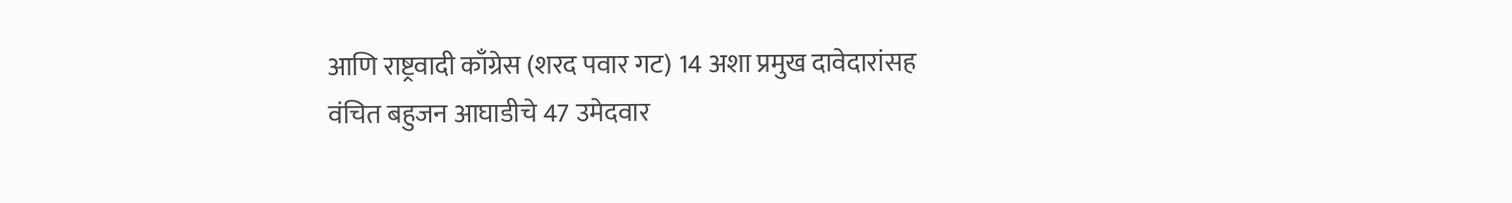आणि राष्ट्रवादी काँग्रेस (शरद पवार गट) 14 अशा प्रमुख दावेदारांसह वंचित बहुजन आघाडीचे 47 उमेदवार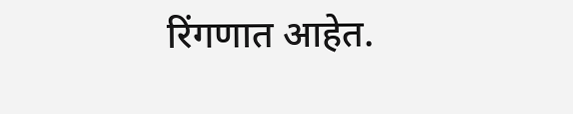रिंगणात आहेत.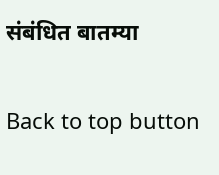संबंधित बातम्या

Back to top button